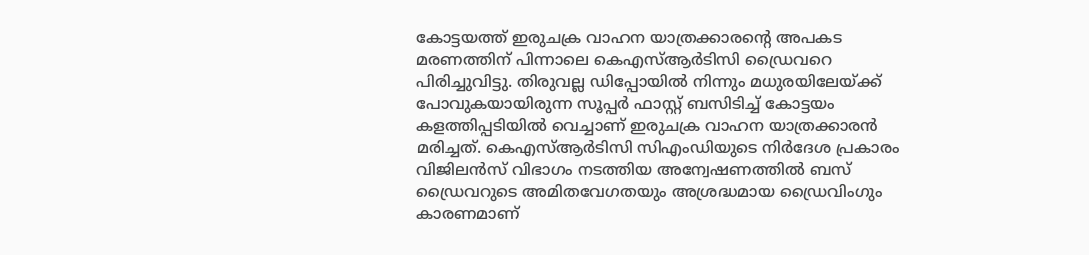കോട്ടയത്ത് ഇരുചക്ര വാഹന യാത്രക്കാരന്റെ അപകട മരണത്തിന് പിന്നാലെ കെഎസ്ആർടിസി ഡ്രൈവറെ പിരിച്ചുവിട്ടു. തിരുവല്ല ഡിപ്പോയിൽ നിന്നും മധുരയിലേയ്ക്ക് പോവുകയായിരുന്ന സൂപ്പർ ഫാസ്റ്റ് ബസിടിച്ച് കോട്ടയം കളത്തിപ്പടിയിൽ വെച്ചാണ് ഇരുചക്ര വാഹന യാത്രക്കാരൻ മരിച്ചത്. കെഎസ്ആർടിസി സിഎംഡിയുടെ നിർദേശ പ്രകാരം വിജിലൻസ് വിഭാഗം നടത്തിയ അന്വേഷണത്തിൽ ബസ് ഡ്രൈവറുടെ അമിതവേഗതയും അശ്രദ്ധമായ ഡ്രൈവിംഗും കാരണമാണ്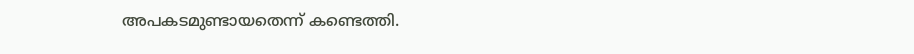അപകടമുണ്ടായതെന്ന് കണ്ടെത്തി.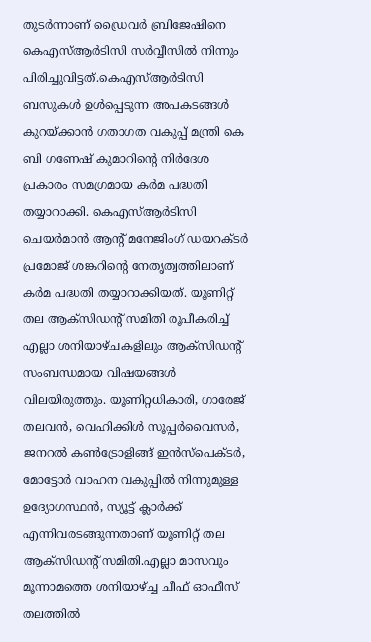തുടർന്നാണ് ഡ്രൈവർ ബ്രിജേഷിനെ കെഎസ്ആർടിസി സർവ്വീസിൽ നിന്നും പിരിച്ചുവിട്ടത്.കെഎസ്ആർടിസി ബസുകൾ ഉൾപ്പെടുന്ന അപകടങ്ങൾ കുറയ്ക്കാൻ ഗതാഗത വകുപ്പ് മന്ത്രി കെ ബി ഗണേഷ് കുമാറിന്റെ നിർദേശ പ്രകാരം സമഗ്രമായ കർമ പദ്ധതി തയ്യാറാക്കി. കെഎസ്ആർടിസി ചെയർമാൻ ആന്റ് മനേജിംഗ് ഡയറക്ടർ പ്രമോജ് ശങ്കറിന്റെ നേതൃത്വത്തിലാണ് കർമ പദ്ധതി തയ്യാറാക്കിയത്. യൂണിറ്റ് തല ആക്സിഡന്റ് സമിതി രൂപീകരിച്ച് എല്ലാ ശനിയാഴ്ചകളിലും ആക്സിഡന്റ് സംബന്ധമായ വിഷയങ്ങൾ വിലയിരുത്തും. യൂണിറ്റധികാരി, ഗാരേജ് തലവൻ, വെഹിക്കിൾ സൂപ്പർവൈസർ, ജനറൽ കൺട്രോളിങ്ങ് ഇൻസ്പെക്ടർ, മോട്ടോർ വാഹന വകുപ്പിൽ നിന്നുമുള്ള ഉദ്യോഗസ്ഥൻ, സ്യൂട്ട് ക്ലാർക്ക് എന്നിവരടങ്ങുന്നതാണ് യൂണിറ്റ് തല ആക്സിഡന്റ് സമിതി.എല്ലാ മാസവും മൂന്നാമത്തെ ശനിയാഴ്ച്ച ചീഫ് ഓഫീസ് തലത്തിൽ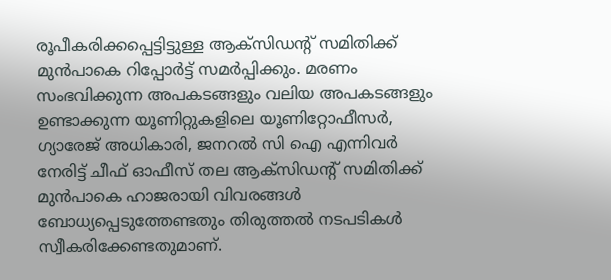രൂപീകരിക്കപ്പെട്ടിട്ടുള്ള ആക്സിഡന്റ് സമിതിക്ക് മുൻപാകെ റിപ്പോർട്ട് സമർപ്പിക്കും. മരണം സംഭവിക്കുന്ന അപകടങ്ങളും വലിയ അപകടങ്ങളും ഉണ്ടാക്കുന്ന യൂണിറ്റുകളിലെ യൂണിറ്റോഫീസർ, ഗ്യാരേജ് അധികാരി, ജനറൽ സി ഐ എന്നിവർ നേരിട്ട് ചീഫ് ഓഫീസ് തല ആക്സിഡന്റ് സമിതിക്ക് മുൻപാകെ ഹാജരായി വിവരങ്ങൾ ബോധ്യപ്പെടുത്തേണ്ടതും തിരുത്തൽ നടപടികൾ സ്വീകരിക്കേണ്ടതുമാണ്.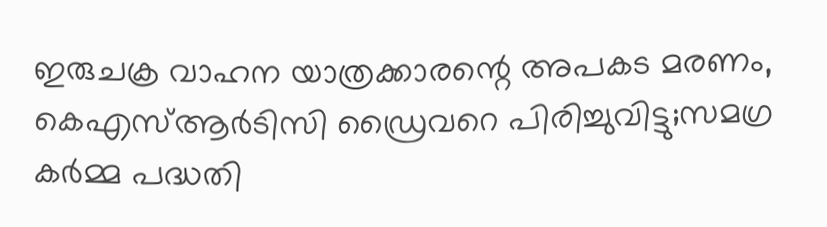ഇരുചക്ര വാഹന യാത്രക്കാരന്റെ അപകട മരണം, കെഎസ്ആർടിസി ഡ്രൈവറെ പിരിച്ചുവിട്ടു;സമഗ്ര കർമ്മ പദ്ധതി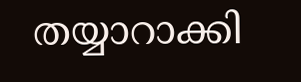തയ്യാറാക്കി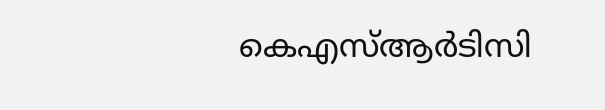കെഎസ്ആർടിസി